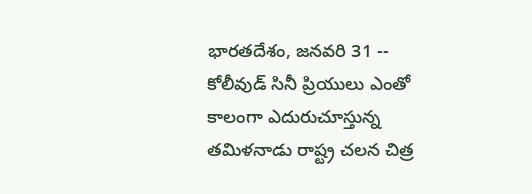భారతదేశం, జనవరి 31 -- కోలీవుడ్ సినీ ప్రియులు ఎంతో కాలంగా ఎదురుచూస్తున్న తమిళనాడు రాష్ట్ర చలన చిత్ర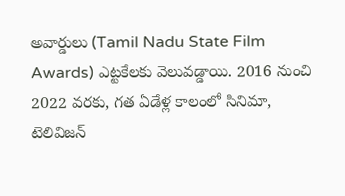అవార్డులు (Tamil Nadu State Film Awards) ఎట్టకేలకు వెలువడ్డాయి. 2016 నుంచి 2022 వరకు, గత ఏడేళ్ల కాలంలో సినిమా, టెలివిజన్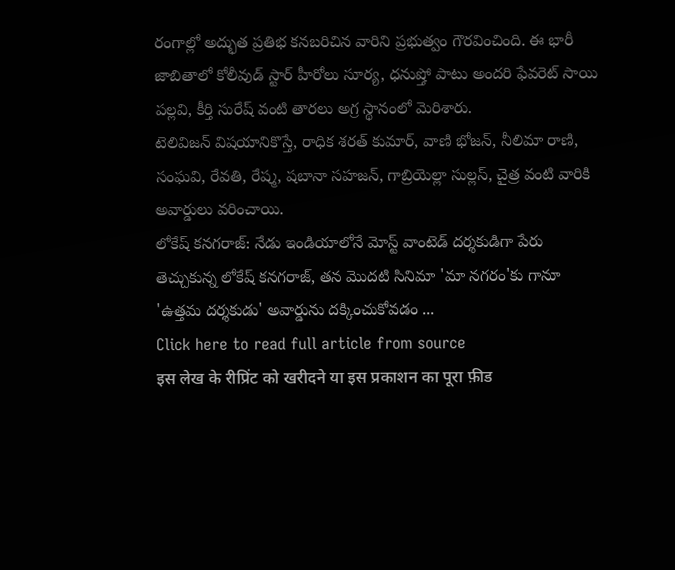రంగాల్లో అద్భుత ప్రతిభ కనబరిచిన వారిని ప్రభుత్వం గౌరవించింది. ఈ భారీ జాబితాలో కోలీవుడ్ స్టార్ హీరోలు సూర్య, ధనుష్తో పాటు అందరి ఫేవరెట్ సాయి పల్లవి, కీర్తి సురేష్ వంటి తారలు అగ్ర స్థానంలో మెరిశారు.
టెలివిజన్ విషయానికొస్తే, రాధిక శరత్ కుమార్, వాణి భోజన్, నీలిమా రాణి, సంఘవి, రేవతి, రేష్మ, షబానా సహజన్, గాబ్రియెల్లా సుల్లస్, చైత్ర వంటి వారికి అవార్డులు వరించాయి.
లోకేష్ కనగరాజ్: నేడు ఇండియాలోనే మోస్ట్ వాంటెడ్ దర్శకుడిగా పేరు తెచ్చుకున్న లోకేష్ కనగరాజ్, తన మొదటి సినిమా 'మా నగరం'కు గానూ 'ఉత్తమ దర్శకుడు' అవార్డును దక్కించుకోవడం ...
Click here to read full article from source
इस लेख के रीप्रिंट को खरीदने या इस प्रकाशन का पूरा फ़ीड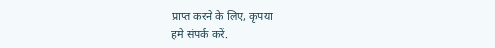प्राप्त करने के लिए, कृपया
हमे संपर्क करें.